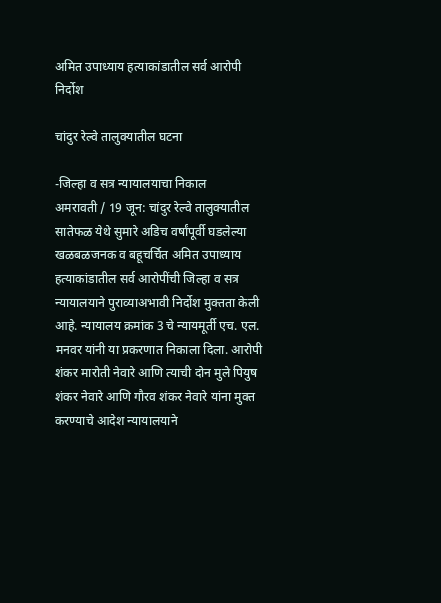अमित उपाध्याय हत्याकांडातील सर्व आरोपी निर्दोश

चांदुर रेल्वे तालुक्यातील घटना

-जिल्हा व सत्र न्यायालयाचा निकाल
अमरावती / 19 जून: चांदुर रेल्वे तालुक्यातील सातेफळ येथे सुमारे अडिच वर्षांपूर्वी घडलेल्या खळबळजनक व बहूचर्चित अमित उपाध्याय हत्याकांडातील सर्व आरोपींची जिल्हा व सत्र न्यायालयाने पुराव्याअभावी निर्दोश मुक्तता केली आहे. न्यायालय क्रमांक 3 चे न्यायमूर्ती एच. एल. मनवर यांनी या प्रकरणात निकाला दिला. आरोपी शंकर मारोती नेवारे आणि त्याची दोन मुले पियुष शंकर नेवारे आणि गौरव शंकर नेवारे यांना मुक्त करण्याचे आदेश न्यायालयाने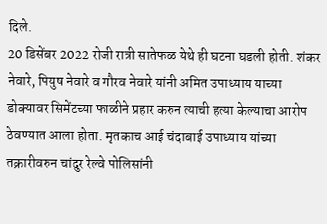दिले.
20 डिसेंबर 2022 रोजी रात्री सातेफळ येथे ही घटना घडली होती. शंकर नेवारे, पियुष नेवारे व गौरव नेवारे यांनी अमित उपाध्याय याच्या डोक्यावर सिमेंटच्या फाळीने प्रहार करुन त्याची हत्या केल्याचा आरोप ठेवण्यात आला होता. मृतकाच आई चंदाबाई उपाध्याय यांच्या तक्रारीवरुन चांदुर रेल्वे पोलिसांनी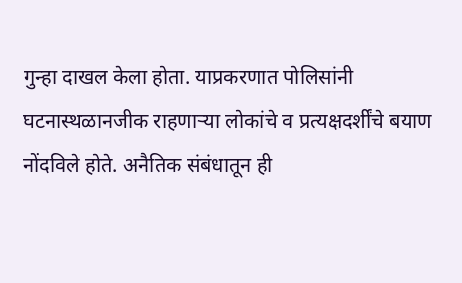गुन्हा दाखल केला होता. याप्रकरणात पोलिसांनी घटनास्थळानजीक राहणार्‍या लोकांचे व प्रत्यक्षदर्शींचे बयाण नोंदविले होते. अनैतिक संबंधातून ही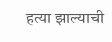हत्या झाल्याची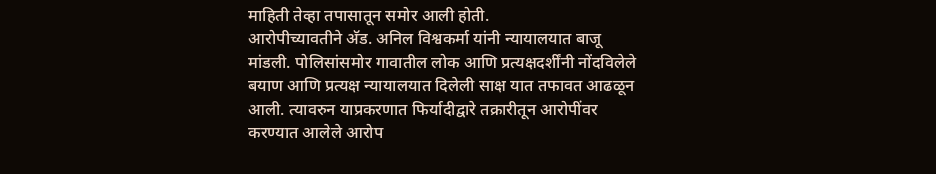माहिती तेव्हा तपासातून समोर आली होती.
आरोपीच्यावतीने अ‍ॅड. अनिल विश्वकर्मा यांनी न्यायालयात बाजू मांडली. पोलिसांसमोर गावातील लोक आणि प्रत्यक्षदर्शींनी नोंदविलेले बयाण आणि प्रत्यक्ष न्यायालयात दिलेली साक्ष यात तफावत आढळून आली. त्यावरुन याप्रकरणात फिर्यादीद्वारे तक्रारीतून आरोपींवर करण्यात आलेले आरोप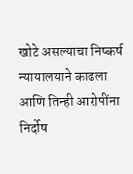खोटे असल्याचा निष्कर्ष न्यायालयाने काढला आणि तिन्ही आरोपींना निर्दोष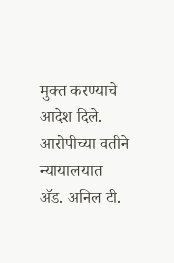मुक्त करण्याचे आदेश दिले. आरोपीच्या वतीने न्यायालयात अ‍ॅड. अनिल टी.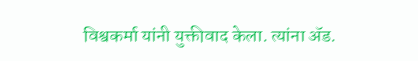विश्वकर्मा यांनी युक्तीवाद केला. त्यांना अ‍ॅड.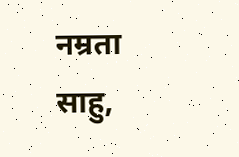नम्रता साहु,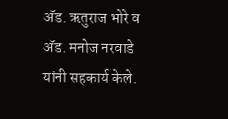अ‍ॅड. ऋतुराज भोरे व अ‍ॅड. मनोज नरवाडे यांनी सहकार्य केले.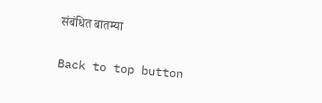संबंधित बातम्या

Back to top button